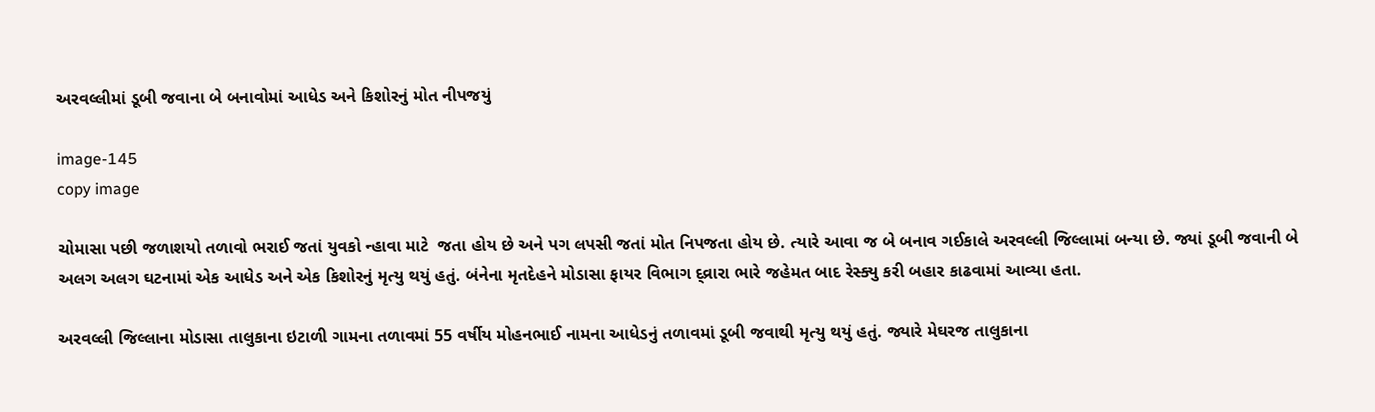અરવલ્લીમાં ડૂબી જવાના બે બનાવોમાં આધેડ અને કિશોરનું મોત નીપજયું

image-145
copy image

ચોમાસા પછી જળાશયો તળાવો ભરાઈ જતાં યુવકો ન્હાવા માટે  જતા હોય છે અને પગ લપસી જતાં મોત નિપજતા હોય છે. ત્યારે આવા જ બે બનાવ ગઈકાલે અરવલ્લી જિલ્લામાં બન્યા છે. જ્યાં ડૂબી જવાની બે અલગ અલગ ઘટનામાં એક આધેડ અને એક કિશોરનું મૃત્યુ થયું હતું. બંનેના મૃતદેહને મોડાસા ફાયર વિભાગ દ્વ્રારા ભારે જહેમત બાદ રેસ્ક્યુ કરી બહાર કાઢવામાં આવ્યા હતા.

અરવલ્લી જિલ્લાના મોડાસા તાલુકાના ઇટાળી ગામના તળાવમાં 55 વર્ષીય મોહનભાઈ નામના આધેડનું તળાવમાં ડૂબી જવાથી મૃત્યુ થયું હતું. જ્યારે મેઘરજ તાલુકાના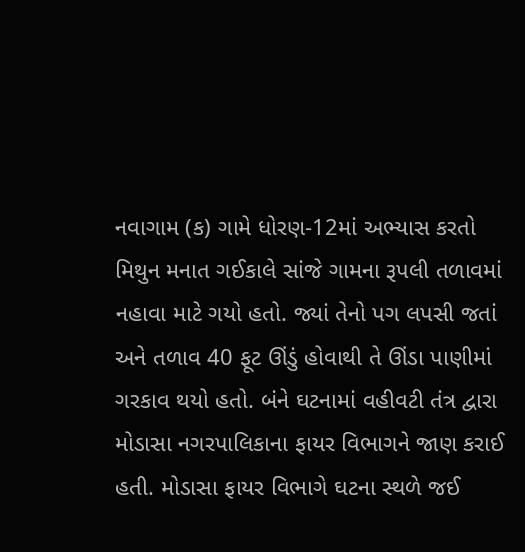નવાગામ (ક) ગામે ધોરણ-12માં અભ્યાસ કરતો મિથુન મનાત ગઈકાલે સાંજે ગામના રૂપલી તળાવમાં નહાવા માટે ગયો હતો. જ્યાં તેનો પગ લપસી જતાં અને તળાવ 40 ફૂટ ઊંડું હોવાથી તે ઊંડા પાણીમાં ગરકાવ થયો હતો. બંને ઘટનામાં વહીવટી તંત્ર દ્વારા મોડાસા નગરપાલિકાના ફાયર વિભાગને જાણ કરાઈ હતી. મોડાસા ફાયર વિભાગે ઘટના સ્થળે જઈ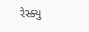રેસ્ક્યુ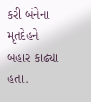કરી બંનેના મૃતદેહને બહાર કાઢ્યા હતા.